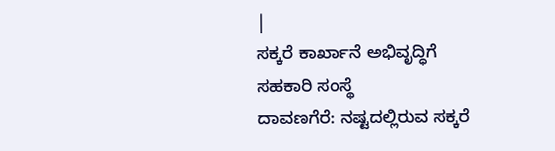|
ಸಕ್ಕರೆ ಕಾರ್ಖಾನೆ ಅಭಿವೃದ್ಧಿಗೆ ಸಹಕಾರಿ ಸಂಸ್ಥೆ
ದಾವಣಗೆರೆ: ನಷ್ಟದಲ್ಲಿರುವ ಸಕ್ಕರೆ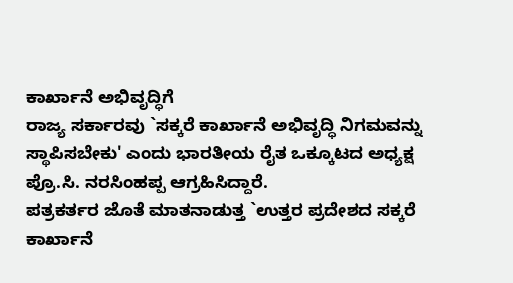ಕಾರ್ಖಾನೆ ಅಭಿವೃದ್ಧಿಗೆ
ರಾಜ್ಯ ಸರ್ಕಾರವು `ಸಕ್ಕರೆ ಕಾರ್ಖಾನೆ ಅಭಿವೃದ್ಧಿ ನಿಗಮವನ್ನು
ಸ್ಥಾಪಿಸಬೇಕು' ಎಂದು ಭಾರತೀಯ ರೈತ ಒಕ್ಕೂಟದ ಅಧ್ಯಕ್ಷ
ಪ್ರೊ.ಸಿ. ನರಸಿಂಹಪ್ಪ ಆಗ್ರಹಿಸಿದ್ದಾರೆ.
ಪತ್ರಕರ್ತರ ಜೊತೆ ಮಾತನಾಡುತ್ತ `ಉತ್ತರ ಪ್ರದೇಶದ ಸಕ್ಕರೆ
ಕಾರ್ಖಾನೆ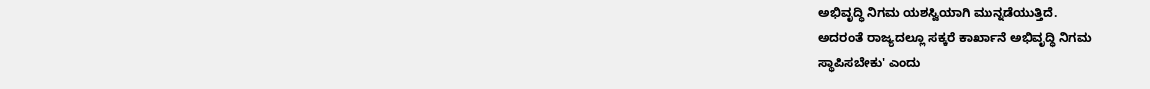ಅಭಿವೃದ್ಧಿ ನಿಗಮ ಯಶಸ್ವಿಯಾಗಿ ಮುನ್ನಡೆಯುತ್ತಿದೆ.
ಅದರಂತೆ ರಾಜ್ಯದಲ್ಲೂ ಸಕ್ಕರೆ ಕಾರ್ಖಾನೆ ಅಭಿವೃದ್ಧಿ ನಿಗಮ
ಸ್ಥಾಪಿಸಬೇಕು' ಎಂದು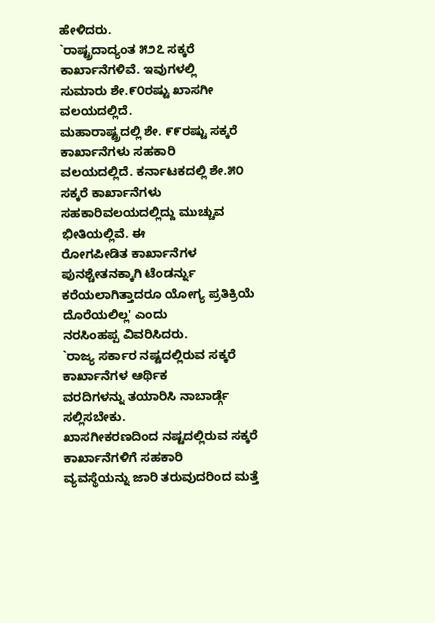ಹೇಳಿದರು.
`ರಾಷ್ಟ್ರದಾದ್ಯಂತ ೫೨೭ ಸಕ್ಕರೆ ಕಾರ್ಖಾನೆಗಳಿವೆ. ಇವುಗಳಲ್ಲಿ
ಸುಮಾರು ಶೇ.೯೦ರಷ್ಟು ಖಾಸಗೀ ವಲಯದಲ್ಲಿದೆ.
ಮಹಾರಾಷ್ಟ್ರದಲ್ಲಿ ಶೇ. ೯೯ರಷ್ಟು ಸಕ್ಕರೆ ಕಾರ್ಖಾನೆಗಳು ಸಹಕಾರಿ
ವಲಯದಲ್ಲಿದೆ. ಕರ್ನಾಟಕದಲ್ಲಿ ಶೇ.೫೦ ಸಕ್ಕರೆ ಕಾರ್ಖಾನೆಗಳು
ಸಹಕಾರಿವಲಯದಲ್ಲಿದ್ದು ಮುಚ್ಚುವ ಭೀತಿಯಲ್ಲಿವೆ. ಈ
ರೋಗಪೀಡಿತ ಕಾರ್ಖಾನೆಗಳ ಪುನಶ್ಚೇತನಕ್ಕಾಗಿ ಟೆಂಡರ್ನ್ನು
ಕರೆಯಲಾಗಿತ್ತಾದರೂ ಯೋಗ್ಯ ಪ್ರತಿಕ್ರಿಯೆ ದೊರೆಯಲಿಲ್ಲ' ಎಂದು
ನರಸಿಂಹಪ್ಪ ವಿವರಿಸಿದರು.
`ರಾಜ್ಯ ಸರ್ಕಾರ ನಷ್ಟದಲ್ಲಿರುವ ಸಕ್ಕರೆ ಕಾರ್ಖಾನೆಗಳ ಆರ್ಥಿಕ
ವರದಿಗಳನ್ನು ತಯಾರಿಸಿ ನಾಬಾರ್ಡ್ಗೆ ಸಲ್ಲಿಸಬೇಕು.
ಖಾಸಗೀಕರಣದಿಂದ ನಷ್ಟದಲ್ಲಿರುವ ಸಕ್ಕರೆ ಕಾರ್ಖಾನೆಗಳಿಗೆ ಸಹಕಾರಿ
ವ್ಯವಸ್ಥೆಯನ್ನು ಜಾರಿ ತರುವುದರಿಂದ ಮತ್ತೆ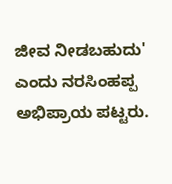ಜೀವ ನೀಡಬಹುದು'
ಎಂದು ನರಸಿಂಹಪ್ಪ ಅಭಿಪ್ರಾಯ ಪಟ್ಟರು.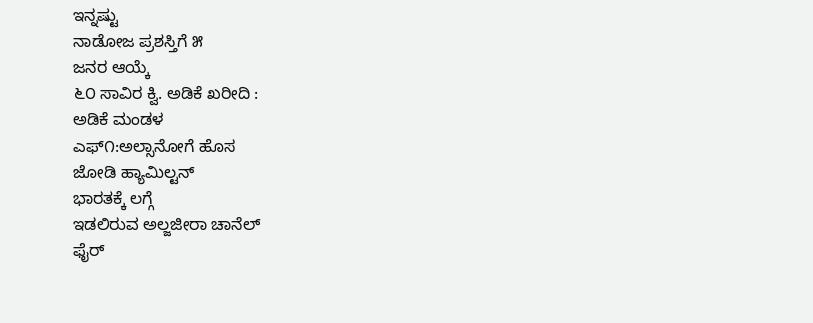ಇನ್ನಷ್ಟು
ನಾಡೋಜ ಪ್ರಶಸ್ತಿಗೆ ೫
ಜನರ ಆಯ್ಕೆ
೬೦ ಸಾವಿರ ಕ್ವಿ. ಅಡಿಕೆ ಖರೀದಿ :
ಅಡಿಕೆ ಮಂಡಳ
ಎಫ್೧:ಅಲ್ಸಾನೋಗೆ ಹೊಸ
ಜೋಡಿ ಹ್ಯಾಮಿಲ್ಟನ್
ಭಾರತಕ್ಕೆ ಲಗ್ಗೆ
ಇಡಲಿರುವ ಅಲ್ಜಜೀರಾ ಚಾನೆಲ್
ಫೈರ್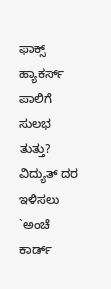ಫಾಕ್ಸ್ ಹ್ಯಾಕರ್ಸ್
ಪಾಲಿಗೆ ಸುಲಭ ತುತ್ತು?
ವಿದ್ಯುತ್ ದರ ಇಳಿಸಲು
`ಅಂಚೆ ಕಾರ್ಡ್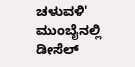ಚಳುವಳಿ'
ಮುಂಬೈನಲ್ಲಿ ಡೀಸೆಲ್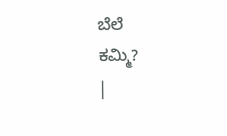ಬೆಲೆ
ಕಮ್ಮಿ?
|